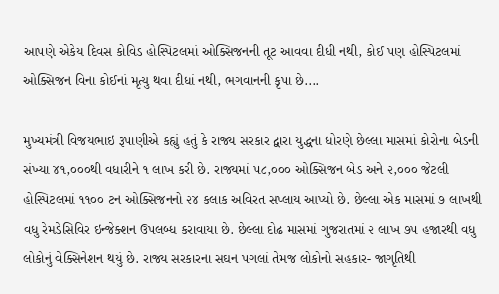આપણે એકેય દિવસ કોવિડ હોસ્પિટલમાં ઓક્સિજનની તૂટ આવવા દીધી નથી, કોઈ પણ હોસ્પિટલમાં ઓક્સિજન વિના કોઈનાં મૃત્યુ થવા દીધાં નથી, ભગવાનની કૃપા છે....

મુખ્યમંત્રી વિજયભાઇ રૂપાણીએ કહ્યું હતું કે રાજ્ય સરકાર દ્વારા યુદ્ધના ધોરણે છેલ્લા માસમાં કોરોના બેડની સંખ્યા ૪૧,૦૦૦થી વધારીને ૧ લાખ કરી છે. રાજ્યમાં ૫૮,૦૦૦ ઓક્સિજન બેડ અને ૨,૦૦૦ જેટલી હોસ્પિટલમાં ૧૧૦૦ ટન ઓક્સિજનનો ૨૪ કલાક અવિરત સપ્લાય આપ્યો છે. છેલ્લા એક માસમાં ૭ લાખથી વધુ રેમડેસિવિર ઇન્જેક્શન ઉપલબ્ધ કરાવાયા છે. છેલ્લા દોઢ માસમાં ગુજરાતમાં ૨ લાખ ૭૫ હજારથી વધુ લોકોનું વેક્સિનેશન થયું છે. રાજ્ય સરકારના સઘન પગલાં તેમજ લોકોનો સહકાર- જાગૃતિથી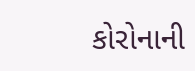કોરોનાની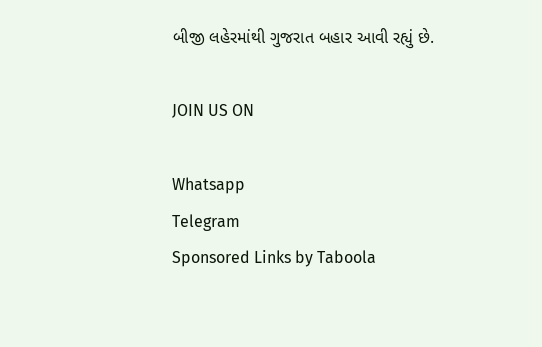બીજી લહેરમાંથી ગુજરાત બહાર આવી રહ્યું છે.

JOIN US ON

Whatsapp
Telegram
Sponsored Links by Taboola